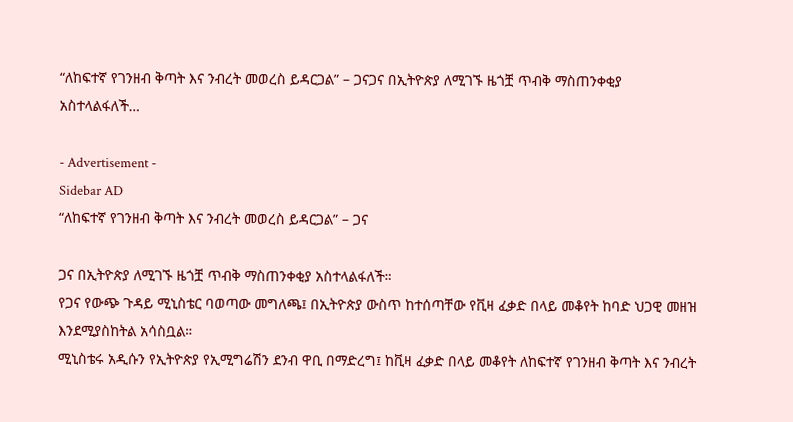“ለከፍተኛ የገንዘብ ቅጣት እና ንብረት መወረስ ይዳርጋል” – ጋናጋና በኢትዮጵያ ለሚገኙ ዜጎቿ ጥብቅ ማስጠንቀቂያ አስተላልፋለች…

- Advertisement -
Sidebar AD
“ለከፍተኛ የገንዘብ ቅጣት እና ንብረት መወረስ ይዳርጋል” – ጋና

ጋና በኢትዮጵያ ለሚገኙ ዜጎቿ ጥብቅ ማስጠንቀቂያ አስተላልፋለች።
የጋና የውጭ ጉዳይ ሚኒስቴር ባወጣው መግለጫ፤ በኢትዮጵያ ውስጥ ከተሰጣቸው የቪዛ ፈቃድ በላይ መቆየት ከባድ ህጋዊ መዘዝ እንደሚያስከትል አሳስቧል።
ሚኒስቴሩ አዲሱን የኢትዮጵያ የኢሚግሬሽን ደንብ ዋቢ በማድረግ፤ ከቪዛ ፈቃድ በላይ መቆየት ለከፍተኛ የገንዘብ ቅጣት እና ንብረት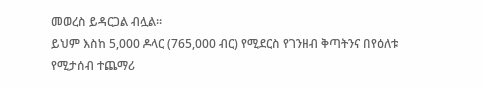መወረስ ይዳርጋል ብሏል።
ይህም እስከ 5,000 ዶላር (765,000 ብር) የሚደርስ የገንዘብ ቅጣትንና በየዕለቱ የሚታሰብ ተጨማሪ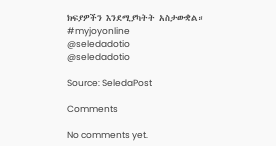ክፍያዎችን እንደሚያካትት አስታውቋል።   #myjoyonline
@seledadotio
@seledadotio

Source: SeledaPost

Comments

No comments yet.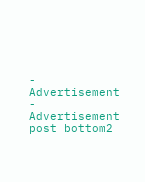- Advertisement -
Advertisement post bottom2